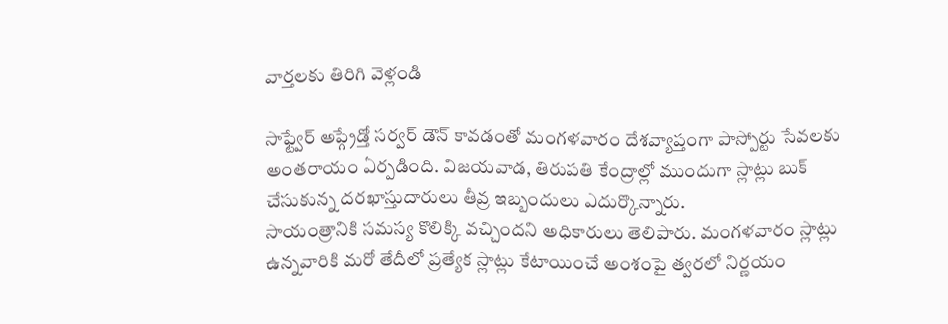వార్తలకు తిరిగి వెళ్లండి

సాఫ్ట్వేర్ అప్గ్రేడ్తో సర్వర్ డౌన్ కావడంతో మంగళవారం దేశవ్యాప్తంగా పాస్పోర్టు సేవలకు అంతరాయం ఏర్పడింది. విజయవాడ, తిరుపతి కేంద్రాల్లో ముందుగా స్లాట్లు బుక్ చేసుకున్న దరఖాస్తుదారులు తీవ్ర ఇబ్బందులు ఎదుర్కొన్నారు.
సాయంత్రానికి సమస్య కొలిక్కి వచ్చిందని అధికారులు తెలిపారు. మంగళవారం స్లాట్లు ఉన్నవారికి మరో తేదీలో ప్రత్యేక స్లాట్లు కేటాయించే అంశంపై త్వరలో నిర్ణయం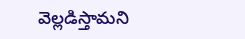వెల్లడిస్తామని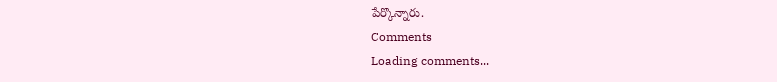పేర్కొన్నారు.
Comments
Loading comments...